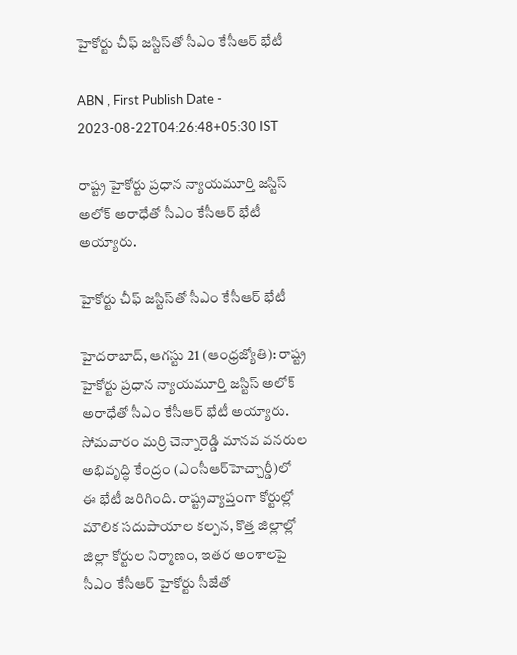హైకోర్టు చీఫ్‌ జస్టిస్‌తో సీఎం కేసీఆర్‌ భేటీ

ABN , First Publish Date - 2023-08-22T04:26:48+05:30 IST

రాష్ట్ర హైకోర్టు ప్రధాన న్యాయమూర్తి జస్టిస్‌ అలోక్‌ అరాధేతో సీఎం కేసీఆర్‌ భేటీ అయ్యారు.

హైకోర్టు చీఫ్‌ జస్టిస్‌తో సీఎం కేసీఆర్‌ భేటీ

హైదరాబాద్‌, ఆగస్టు 21 (ఆంధ్రజ్యోతి): రాష్ట్ర హైకోర్టు ప్రధాన న్యాయమూర్తి జస్టిస్‌ అలోక్‌ అరాధేతో సీఎం కేసీఆర్‌ భేటీ అయ్యారు. సోమవారం మర్రి చెన్నారెడ్డి మానవ వనరుల అభివృద్ధి కేంద్రం (ఎంసీఆర్‌హెచ్చార్డీ)లో ఈ భేటీ జరిగింది. రాష్ట్రవ్యాప్తంగా కోర్టుల్లో మౌలిక సదుపాయాల కల్పన, కొత్త జిల్లాల్లో జిల్లా కోర్టుల నిర్మాణం, ఇతర అంశాలపై సీఎం కేసీఆర్‌ హైకోర్టు సీజేతో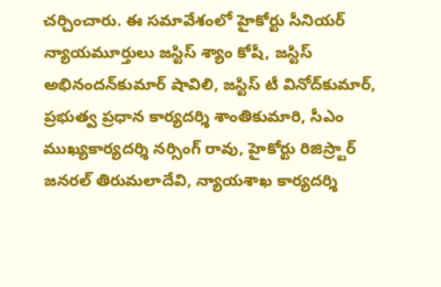చర్చించారు. ఈ సమావేశంలో హైకోర్టు సీనియర్‌ న్యాయమూర్తులు జస్టిస్‌ శ్యాం కోషీ, జస్టిస్‌ అభినందన్‌కుమార్‌ షావిలి, జస్టిస్‌ టీ వినోద్‌కుమార్‌, ప్రభుత్వ ప్రధాన కార్యదర్శి శాంతికుమారి, సీఎం ముఖ్యకార్యదర్శి నర్సింగ్‌ రావు, హైకోర్టు రిజిస్ర్టార్‌ జనరల్‌ తిరుమలాదేవి, న్యాయశాఖ కార్యదర్శి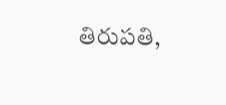తిరుపతి,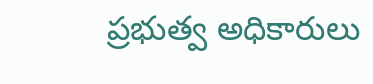ప్రభుత్వ అధికారులు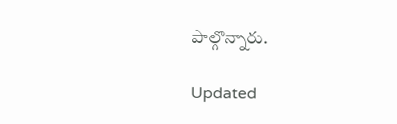పాల్గొన్నారు.

Updated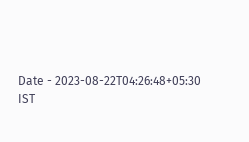Date - 2023-08-22T04:26:48+05:30 IST